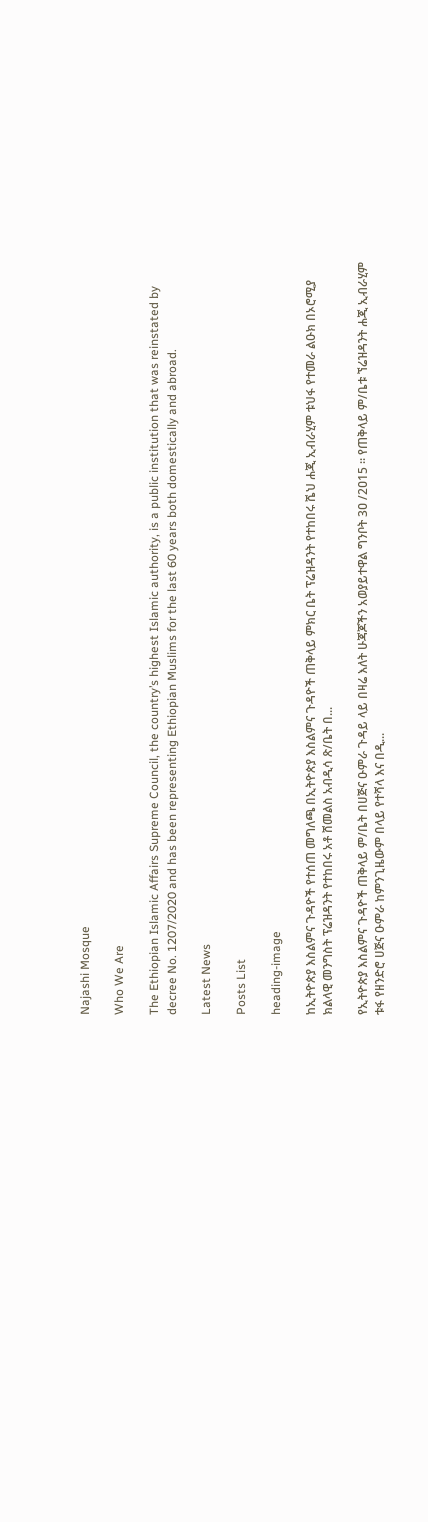Najashi Mosque

Who We Are

The Ethiopian Islamic Affairs Supreme Council, the country’s highest Islamic authority, is a public institution that was reinstated by decree No. 1207/2020 and has been representing Ethiopian Muslims for the last 60 years both domestically and abroad.

Latest News

Posts List

heading-image

ከኢትዮጵያ እስልምና ጉዳዮች የተሰጠ መግለጫ በኢትዮጵያ እስልምና ጉዳዮች ጠቅላይ ምክር ቤት ፕሬዝዳንት የተከበሩ ሼህ ሐጂ ኢብራሂም ቱህፋ የተመራ ልዑክ በኦሮሚያ ክልላዊ መንግስት ፕሬዝዳንት የተከበሩ አቶ ሸመልስ አብዲሳ ጽ/ቤት በ...

የኢትዮጵያ እስልምና ጉዳዮች ጠቅላይ ም/ቤት በሀጅና ዑምራ ጉዳይ ላይ በዛሬ እለት ሁጃጆችን አወያይተዋል ግንቦት 3ዐ /2ዐ15 ፡፡ የጠቅላይ ም/ቤቱ ኘሬዝዳንት ሐጂ ኢብራሂም ቱፋ የዘንድሮ ሀጅና ዑምራ ከምንጊዜውም በላይ የተሻላ እና በዲ...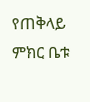የጠቅላይ ምክር ቤቱ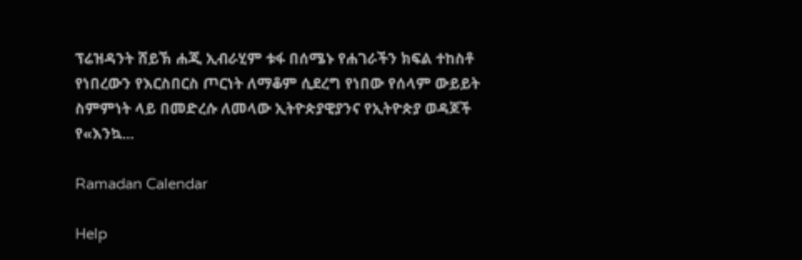ፕሬዝዳንት ሸይኽ ሐጂ ኢብራሂም ቱፋ በሰሜኑ የሐገራችን ክፍል ተከስቶ የነበረውን የእርስበርስ ጦርነት ለማቆም ሲደረግ የነበው የሰላም ውይይት ስምምነት ላይ በመድረሱ ለመላው ኢትዮጵያዊያንና የኢትዮጵያ ወዳጆች የ«እንኳ...

Ramadan Calendar

Help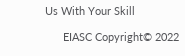Us With Your Skill

      EIASC Copyright© 2022